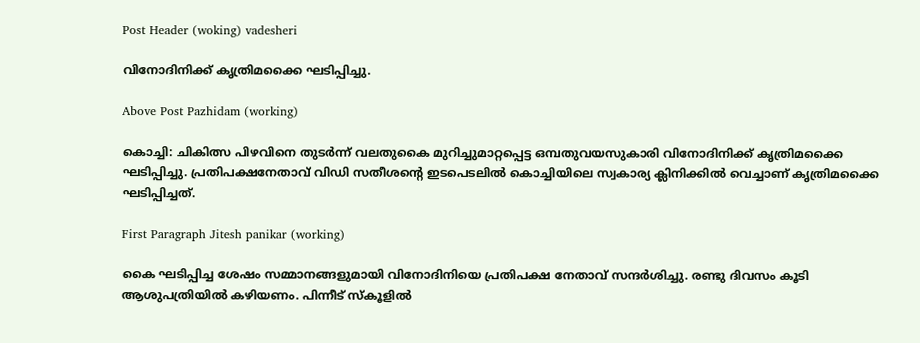Post Header (woking) vadesheri

വിനോദിനിക്ക് കൃത്രിമക്കൈ ഘടിപ്പിച്ചു.

Above Post Pazhidam (working)

കൊച്ചി: ചികിത്സ പിഴവിനെ തുടര്‍ന്ന് വലതുകൈ മുറിച്ചുമാറ്റപ്പെട്ട ഒമ്പതുവയസുകാരി വിനോദിനിക്ക് കൃത്രിമക്കൈ ഘടിപ്പിച്ചു. പ്രതിപക്ഷനേതാവ് വിഡി സതീശന്റെ ഇടപെടലില്‍ കൊച്ചിയിലെ സ്വകാര്യ ക്ലിനിക്കില്‍ വെച്ചാണ് കൃത്രിമക്കൈ ഘടിപ്പിച്ചത്.

First Paragraph Jitesh panikar (working)

കൈ ഘടിപ്പിച്ച ശേഷം സമ്മാനങ്ങളുമായി വിനോദിനിയെ പ്രതിപക്ഷ നേതാവ് സന്ദര്‍ശിച്ചു. രണ്ടു ദിവസം കൂടി ആശുപത്രിയില്‍ കഴിയണം. പിന്നീട് സ്‌കൂളില്‍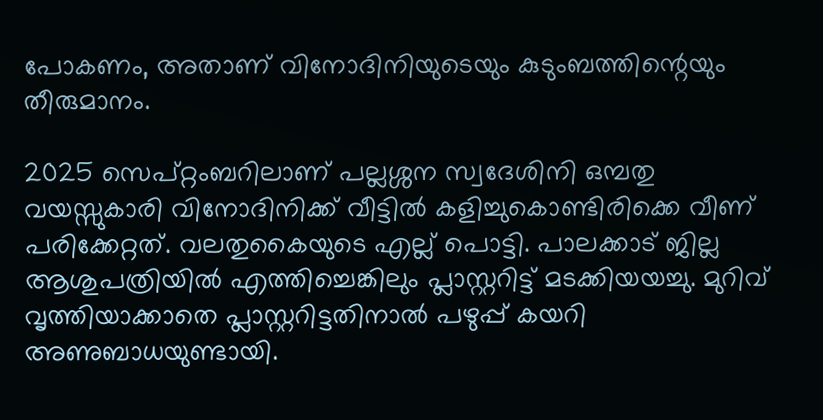പോകണം, അതാണ് വിനോദിനിയുടെയും കുടുംബത്തിന്റെയും തീരുമാനം.

2025 സെപ്റ്റംബറിലാണ് പല്ലശ്ശന സ്വദേശിനി ഒമ്പതു വയസ്സുകാരി വിനോദിനിക്ക് വീട്ടില്‍ കളിച്ചുകൊണ്ടിരിക്കെ വീണ് പരിക്കേറ്റത്. വലതുകൈയുടെ എല്ല് പൊട്ടി. പാലക്കാട് ജില്ല ആശുപത്രിയില്‍ എത്തിച്ചെങ്കിലും പ്ലാസ്റ്ററിട്ട് മടക്കിയയച്ചു. മുറിവ് വൃത്തിയാക്കാതെ പ്ലാസ്റ്ററിട്ടതിനാല്‍ പഴുപ്പ് കയറി അണുബാധയുണ്ടായി.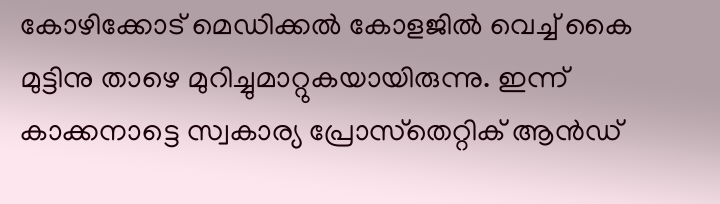കോഴിക്കോട് മെഡിക്കല്‍ കോളജില്‍ വെച്ച് കൈ മുട്ടിനു താഴെ മുറിച്ചുമാറ്റുകയായിരുന്നു. ഇന്ന് കാക്കനാട്ടെ സ്വകാര്യ പ്രോസ്‌തെറ്റിക് ആന്‍ഡ്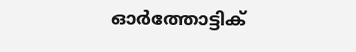ഓര്‍ത്തോട്ടിക്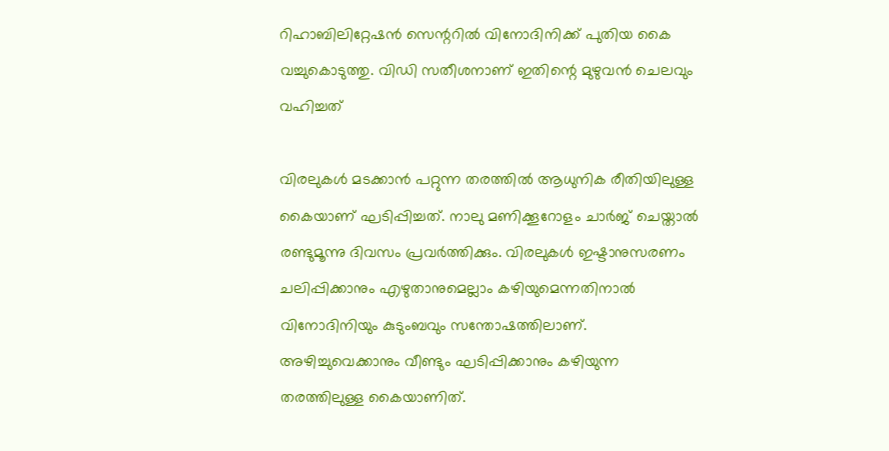റിഹാബിലിറ്റേഷന്‍ സെന്ററില്‍ വിനോദിനിക്ക് പുതിയ കൈ വച്ചുകൊടുത്തു. വിഡി സതീശനാണ് ഇതിന്റെ മുഴുവന്‍ ചെലവും വഹിച്ചത്

വിരലുകള്‍ മടക്കാന്‍ പറ്റുന്ന തരത്തില്‍ ആധുനിക രീതിയിലുള്ള കൈയാണ് ഘടിപ്പിച്ചത്. നാലു മണിക്കൂറോളം ചാര്‍ജ് ചെയ്താല്‍ രണ്ടുമൂന്നു ദിവസം പ്രവര്‍ത്തിക്കും. വിരലുകള്‍ ഇഷ്ടാനുസരണം ചലിപ്പിക്കാനും എഴുതാനുമെല്ലാം കഴിയുമെന്നതിനാല്‍ വിനോദിനിയും കുടുംബവും സന്തോഷത്തിലാണ്. അഴിച്ചുവെക്കാനും വീണ്ടും ഘടിപ്പിക്കാനും കഴിയുന്ന തരത്തിലുള്ള കൈയാണിത്.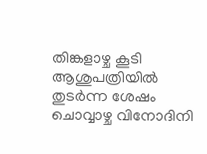തിങ്കളാഴ്ച കൂടി ആശുപത്രിയില്‍ തുടര്‍ന്ന ശേഷം ചൊവ്വാഴ്ച വിനോദിനി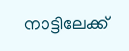നാട്ടിലേക്ക്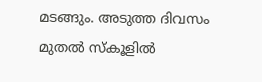മടങ്ങും. അടുത്ത ദിവസം മുതല്‍ സ്‌കൂളില്‍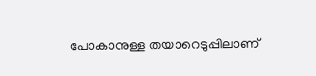പോകാനുള്ള തയാറെടുപ്പിലാണ്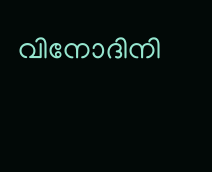വിനോദിനി